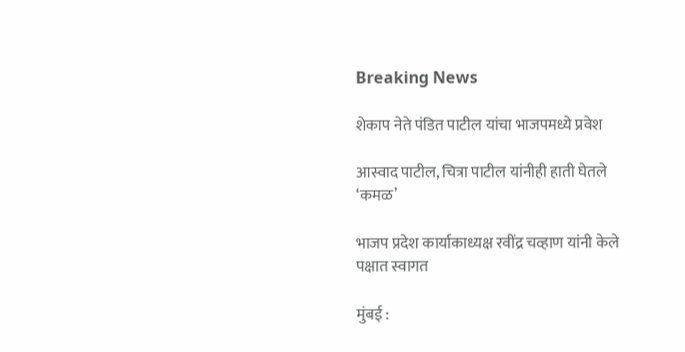Breaking News

शेकाप नेते पंडित पाटील यांचा भाजपमध्ये प्रवेश

आस्वाद पाटील, चित्रा पाटील यांनीही हाती घेतले ‘कमळ’

भाजप प्रदेश कार्याकाध्यक्ष रवींद्र चव्हाण यांनी केले पक्षात स्वागत

मुंबई :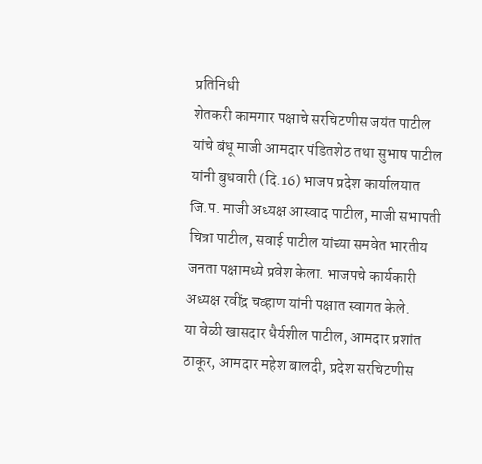प्रतिनिधी
शेतकरी कामगार पक्षाचे सरचिटणीस जयंत पाटील यांचे बंधू माजी आमदार पंडितशेठ तथा सुभाष पाटील यांनी बुधवारी (दि.16) भाजप प्रदेश कार्यालयात जि.प. माजी अध्यक्ष आस्वाद पाटील, माजी सभापती चित्रा पाटील, सवाई पाटील यांच्या समवेत भारतीय जनता पक्षामध्ये प्रवेश केला. भाजपचे कार्यकारी अध्यक्ष रवींद्र चव्हाण यांनी पक्षात स्वागत केले.
या वेळी खासदार धैर्यशील पाटील, आमदार प्रशांत ठाकूर, आमदार महेश बालदी, प्रदेश सरचिटणीस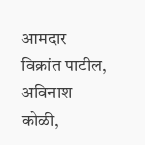आमदार विक्रांत पाटील, अविनाश कोळी,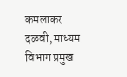कमलाकर दळवी, माध्यम विभाग प्रमुख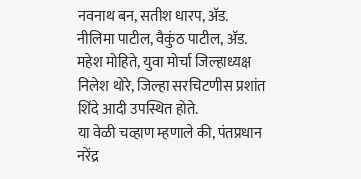नवनाथ बन, सतीश धारप, अ‍ॅड. नीलिमा पाटील, वैकुंठ पाटील, अ‍ॅड. महेश मोहिते, युवा मोर्चा जिल्हाध्यक्ष निलेश थोरे, जिल्हा सरचिटणीस प्रशांत शिंदे आदी उपस्थित होते.
या वेळी चव्हाण म्हणाले की, पंतप्रधान नरेंद्र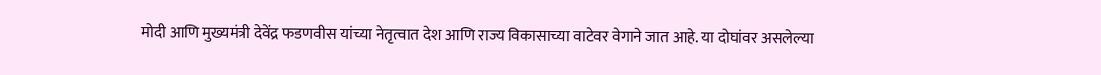मोदी आणि मुख्यमंत्री देवेंद्र फडणवीस यांच्या नेतृत्वात देश आणि राज्य विकासाच्या वाटेवर वेगाने जात आहे. या दोघांवर असलेल्या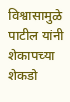विश्वासामुळे पाटील यांनी शेकापच्या शेकडो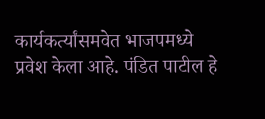कार्यकर्त्यांसमवेत भाजपमध्ये प्रवेश केला आहे. पंडित पाटील हे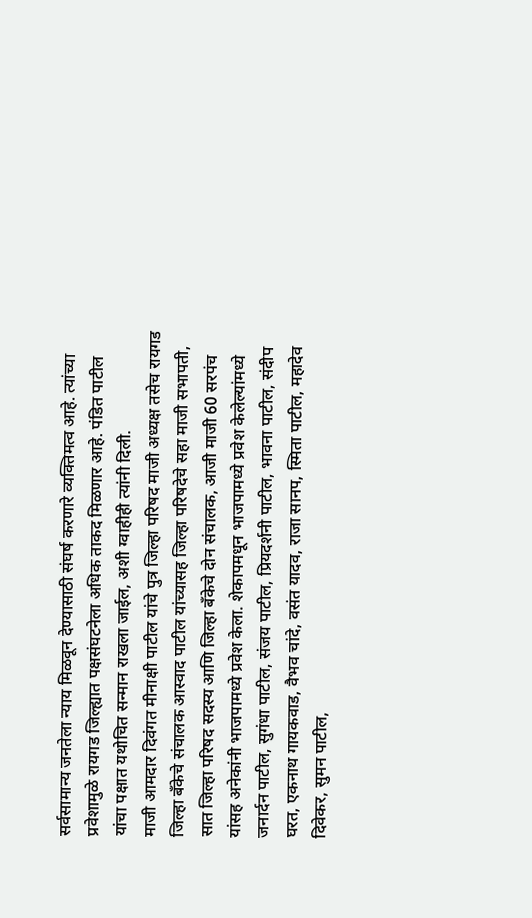सर्वसामान्य जनतेला न्याय मिळवून देण्यासाठी संघर्ष करणारे व्यक्तिमत्व आहे. त्यांच्या प्रवेशामुळे रायगड जिल्ह्यात पक्षसंघटनेला अधिक ताकद मिळणार आहे. पंडित पाटील यांचा पक्षात यथोचित सन्मान राखला जाईल, अशी ग्वाहीही त्यांनी दिली.
माजी आमदार दिवंगत मीनाक्षी पाटील यांचे पुत्र जिल्हा परिषद माजी अध्यक्ष तसेच रायगड जिल्हा बँकेचे संचालक आस्वाद पाटील यांच्यासह जिल्हा परिषदेचे सहा माजी सभापती, सात जिल्हा परिषद सदस्य आणि जिल्हा बँकेचे दोन संचालक, आजी माजी 60 सरपंच यांसह अनेकांनी भाजपामध्ये प्रवेश केला. शेकापमधून भाजपामध्ये प्रवेश केलेल्यांमध्ये जनार्दन पाटील, सुगंधा पाटील, संजय पाटील, प्रियदर्शनी पाटील, भावना पाटील, संदीप घरत, एकनाथ गायकवाड, वैभव चांदे, वसंत यादव, राजा सानप, स्मिता पाटील, महादेव दिवेकर, सुमन पाटील,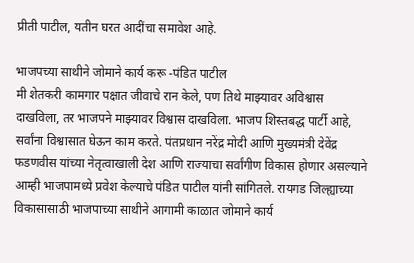प्रीती पाटील, यतीन घरत आदींचा समावेश आहे.

भाजपच्या साथीने जोमाने कार्य करू -पंडित पाटील
मी शेतकरी कामगार पक्षात जीवाचे रान केले, पण तिथे माझ्यावर अविश्वास दाखविला, तर भाजपने माझ्यावर विश्वास दाखविला. भाजप शिस्तबद्ध पार्टी आहे, सर्वांना विश्वासात घेऊन काम करते. पंतप्रधान नरेंद्र मोदी आणि मुख्यमंत्री देवेंद्र फडणवीस यांच्या नेतृत्वाखाली देश आणि राज्याचा सर्वांगीण विकास होणार असल्याने आम्ही भाजपामध्ये प्रवेश केल्याचे पंडित पाटील यांनी सांगितले. रायगड जिल्ह्याच्या विकासासाठी भाजपाच्या साथीने आगामी काळात जोमाने कार्य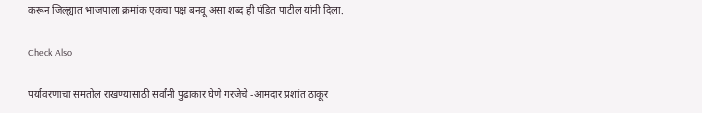करून जिल्ह्यात भाजपाला क्रमांक एकचा पक्ष बनवू असा शब्द ही पंडित पाटील यांनी दिला.

Check Also

पर्यावरणाचा समतोल राखण्यासाठी सर्वांनी पुढाकार घेणे गरजेचे -आमदार प्रशांत ठाकूर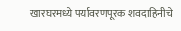खारघरमध्ये पर्यावरणपूरक शवदाहिनीचे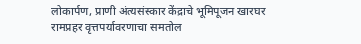लोकार्पण, प्राणी अंत्यसंस्कार केंद्राचे भूमिपूजन खारघर रामप्रहर वृत्तपर्यावरणाचा समतोल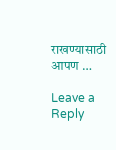राखण्यासाठी आपण …

Leave a Reply